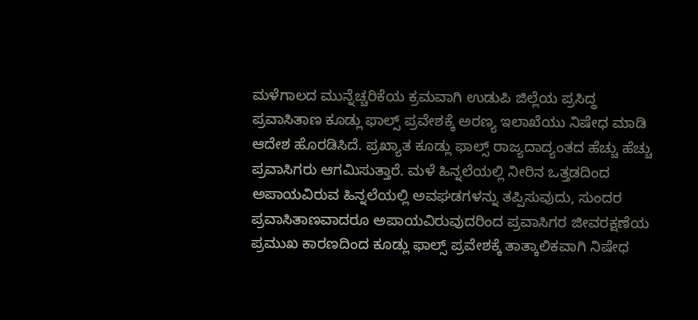ಮಳೆಗಾಲದ ಮುನ್ನೆಚ್ಚರಿಕೆಯ ಕ್ರಮವಾಗಿ ಉಡುಪಿ ಜಿಲ್ಲೆಯ ಪ್ರಸಿದ್ಧ ಪ್ರವಾಸಿತಾಣ ಕೂಡ್ಲು ಫಾಲ್ಸ್ ಪ್ರವೇಶಕ್ಕೆ ಅರಣ್ಯ ಇಲಾಖೆಯು ನಿಷೇಧ ಮಾಡಿ ಆದೇಶ ಹೊರಡಿಸಿದೆ. ಪ್ರಖ್ಯಾತ ಕೂಡ್ಲು ಫಾಲ್ಸ್ ರಾಜ್ಯದಾದ್ಯಂತದ ಹೆಚ್ಚು ಹೆಚ್ಚು ಪ್ರವಾಸಿಗರು ಆಗಮಿಸುತ್ತಾರೆ. ಮಳೆ ಹಿನ್ನಲೆಯಲ್ಲಿ ನೀರಿನ ಒತ್ತಡದಿಂದ ಅಪಾಯವಿರುವ ಹಿನ್ನಲೆಯಲ್ಲಿ ಅವಘಡಗಳನ್ನು ತಪ್ಪಿಸುವುದು, ಸುಂದರ ಪ್ರವಾಸಿತಾಣವಾದರೂ ಅಪಾಯವಿರುವುದರಿಂದ ಪ್ರವಾಸಿಗರ ಜೀವರಕ್ಷಣೆಯ ಪ್ರಮುಖ ಕಾರಣದಿಂದ ಕೂಡ್ಲು ಫಾಲ್ಸ್ ಪ್ರವೇಶಕ್ಕೆ ತಾತ್ಕಾಲಿಕವಾಗಿ ನಿಷೇಧ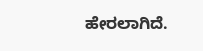ಹೇರಲಾಗಿದೆ.